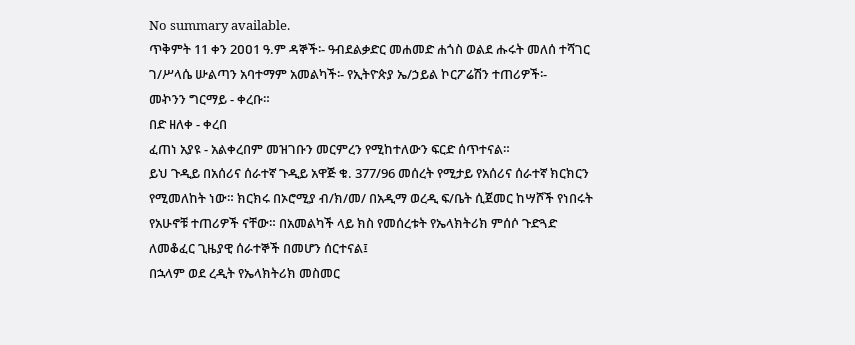No summary available.
ጥቅምት 11 ቀን 2ዐዐ1 ዓ.ም ዳኞች፡- ዓብደልቃድር መሐመድ ሐጎስ ወልደ ሑሩት መለሰ ተሻገር ገ/ሥላሴ ሡልጣን አባተማም አመልካች፡- የኢትዮጵያ ኤ/ኃይል ኮርፖሬሽን ተጠሪዎች፡-
መኯንን ግርማይ - ቀረቡ።
በድ ዘለቀ - ቀረበ
ፈጠነ አያዩ - አልቀረበም መዝገቡን መርምረን የሚከተለውን ፍርድ ሰጥተናል።
ይህ ጉዲይ በአሰሪና ሰራተኛ ጉዲይ አዋጅ ቁ. 377/96 መሰረት የሚታይ የአሰሪና ሰራተኛ ክርክርን የሚመለከት ነው። ክርክሩ በኦሮሚያ ብ/ክ/መ/ በአዲማ ወረዲ ፍ/ቤት ሲጀመር ከሣሾች የነበሩት የአሁኖቹ ተጠሪዎች ናቸው። በአመልካች ላይ ክስ የመሰረቱት የኤላክትሪክ ምሰሶ ጉድጓድ ለመቆፈር ጊዜያዊ ሰራተኞች በመሆን ሰርተናል፤
በኋላም ወደ ረዲት የኤላክትሪክ መስመር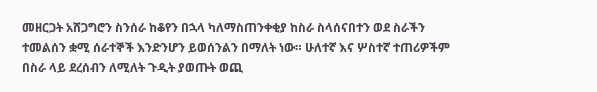መዘርጋት አሸጋግሮን ስንሰራ ከቆየን በኋላ ካለማስጠንቀቂያ ከስራ ስላሰናበተን ወደ ስራችን ተመልሰን ቋሚ ሰራተኞች እንድንሆን ይወሰንልን በማለት ነው። ሁለተኛ እና ሦስተኛ ተጠሪዎችም በስራ ላይ ደረሰብን ለሚለት ጉዲት ያወጡት ወጪ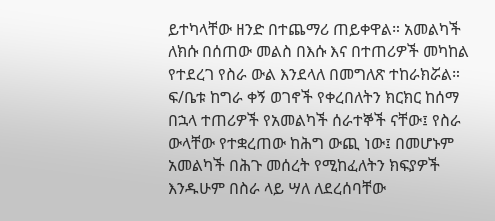ይተካላቸው ዘንድ በተጨማሪ ጠይቀዋል። አመልካች ለክሱ በሰጠው መልስ በእሱ እና በተጠሪዎች መካከል የተደረገ የስራ ውል እንደላለ በመግለጽ ተከራክሯል። ፍ/ቤቱ ከግራ ቀኝ ወገኖች የቀረበለትን ክርክር ከሰማ በኋላ ተጠሪዎች የአመልካች ሰራተኞች ናቸው፤ የስራ ውላቸው የተቋረጠው ከሕግ ውጪ ነው፤ በመሆኑም አመልካች በሕጉ መሰረት የሚከፈለትን ክፍያዎች እንዱሁም በስራ ላይ ሣለ ለደረሰባቸው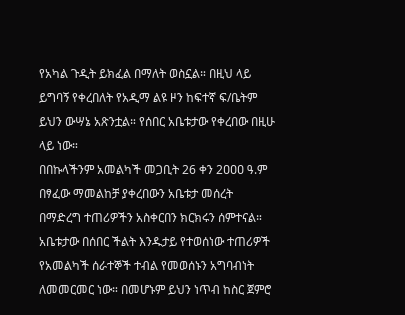የአካል ጉዲት ይክፈል በማለት ወስኗል። በዚህ ላይ ይግባኝ የቀረበለት የአዲማ ልዩ ዞን ከፍተኛ ፍ/ቤትም ይህን ውሣኔ አጽንቷል። የሰበር አቤቱታው የቀረበው በዚሁ ላይ ነው።
በበኩላችንም አመልካች መጋቢት 26 ቀን 2ዐዐዐ ዓ.ም በፃፈው ማመልከቻ ያቀረበውን አቤቱታ መሰረት በማድረግ ተጠሪዎችን አስቀርበን ክርክሩን ሰምተናል። አቤቱታው በሰበር ችልት እንዱታይ የተወሰነው ተጠሪዎች የአመልካች ሰራተኞች ተብል የመወሰኑን አግባብነት ለመመርመር ነው። በመሆኑም ይህን ነጥብ ከስር ጀምሮ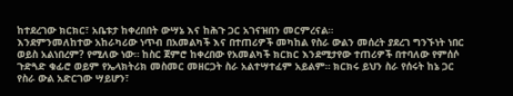ከተደረገው ክርክር፣ አቤቱታ ከቀረበበት ውሣኔ እና ከሕጉ ጋር አገናዝበን መርምረናል።
እንደምንመለከተው አከራካሪው ነጥብ በአመልካች እና በተጠሪዎች መካከል የስራ ውልን መሰረት ያደረገ ግንኙነት ነበር ወይስ አልነበረም? የሚለው ነው። ከስር ጀምሮ ከቀረበው የአመልካች ክርክር እንደሚታየው ተጠሪዎች በተባለው የምሰሶ ጉድጓድ ቁፊሮ ወይም የኤላክትሪክ መስመር መዘርጋት ስራ አልተሣተፈም አይልም። ክርክሩ ይህን ስራ የሰሩት ከኔ ጋር የስራ ውል አድርገው ሣይሆን፣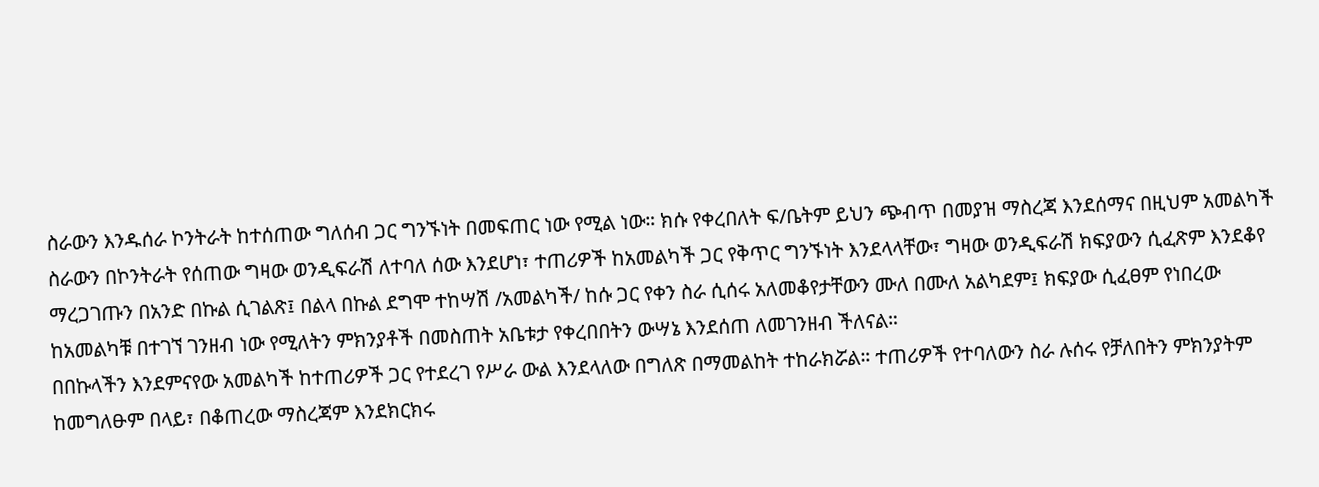ስራውን እንዱሰራ ኮንትራት ከተሰጠው ግለሰብ ጋር ግንኙነት በመፍጠር ነው የሚል ነው። ክሱ የቀረበለት ፍ/ቤትም ይህን ጭብጥ በመያዝ ማስረጃ እንደሰማና በዚህም አመልካች ስራውን በኮንትራት የሰጠው ግዛው ወንዲፍራሽ ለተባለ ሰው እንደሆነ፣ ተጠሪዎች ከአመልካች ጋር የቅጥር ግንኙነት እንደላላቸው፣ ግዛው ወንዲፍራሽ ክፍያውን ሲፈጽም እንደቆየ ማረጋገጡን በአንድ በኩል ሲገልጽ፤ በልላ በኩል ደግሞ ተከሣሽ /አመልካች/ ከሱ ጋር የቀን ስራ ሲሰሩ አለመቆየታቸውን ሙለ በሙለ አልካደም፤ ክፍያው ሲፈፀም የነበረው ከአመልካቹ በተገኘ ገንዘብ ነው የሚለትን ምክንያቶች በመስጠት አቤቱታ የቀረበበትን ውሣኔ እንደሰጠ ለመገንዘብ ችለናል።
በበኩላችን እንደምናየው አመልካች ከተጠሪዎች ጋር የተደረገ የሥራ ውል እንደላለው በግለጽ በማመልከት ተከራክሯል። ተጠሪዎች የተባለውን ስራ ሉሰሩ የቻለበትን ምክንያትም ከመግለፁም በላይ፣ በቆጠረው ማስረጃም እንደክርክሩ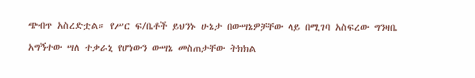ጭብጥ አስረድቷል። የሥር ፍ/ቤቶች ይህንኑ ሁኔታ በውሣኔዎቻቸው ላይ በሚገባ አስፍረው ግንዛቤ አግኝተው ሣለ ተቃራኒ የሆነውን ውሣኔ መስጠታቸው ትክክል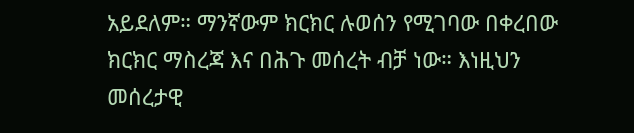አይደለም። ማንኛውም ክርክር ሉወሰን የሚገባው በቀረበው ክርክር ማስረጃ እና በሕጉ መሰረት ብቻ ነው። እነዚህን መሰረታዊ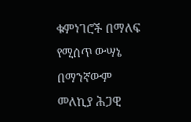ቁምነገሮች በማለፍ የሚሰጥ ውሣኔ በማንኛውም መለኪያ ሕጋዊ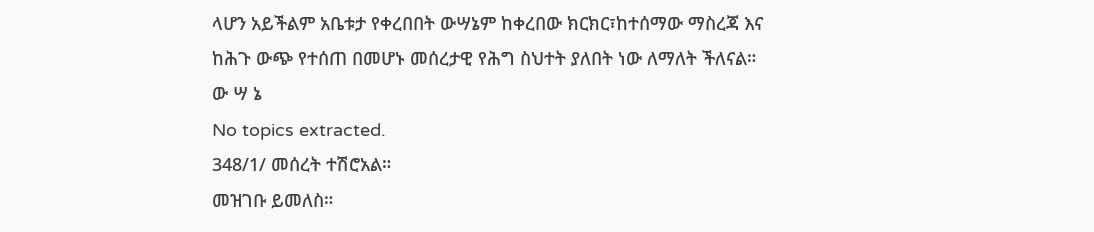ላሆን አይችልም አቤቱታ የቀረበበት ውሣኔም ከቀረበው ክርክር፣ከተሰማው ማስረጃ እና ከሕጉ ውጭ የተሰጠ በመሆኑ መሰረታዊ የሕግ ስህተት ያለበት ነው ለማለት ችለናል።
ው ሣ ኔ
No topics extracted.
348/1/ መሰረት ተሽሮአል።
መዝገቡ ይመለስ።